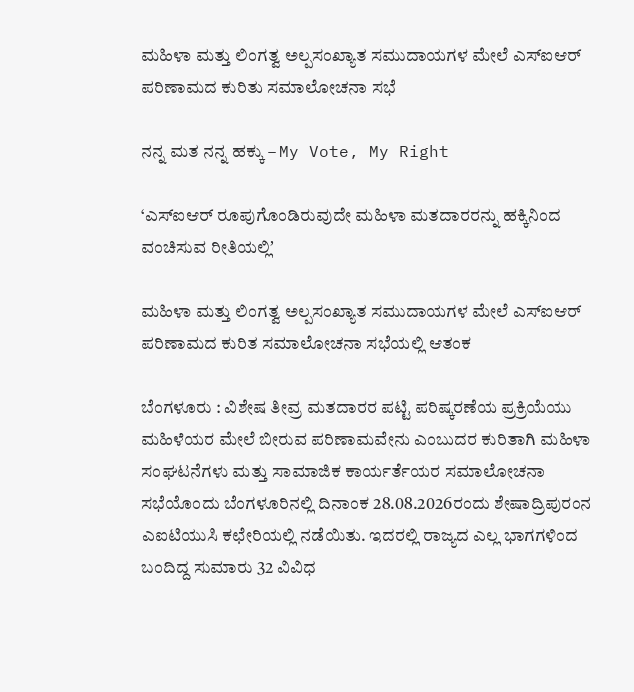ಮಹಿಳಾ ಮತ್ತು ಲಿಂಗತ್ವ ಅಲ್ಪಸಂಖ್ಯಾತ ಸಮುದಾಯಗಳ ಮೇಲೆ ಎಸ್‌ಐಆರ್‌ ಪರಿಣಾಮದ ಕುರಿತು ಸಮಾಲೋಚನಾ ಸಭೆ

ನನ್ನ ಮತ ನನ್ನ ಹಕ್ಕು – My Vote, My Right

‘ಎಸ್‌ಐಆರ್‌ ರೂಪುಗೊಂಡಿರುವುದೇ ಮಹಿಳಾ ಮತದಾರರನ್ನು ಹಕ್ಕಿನಿಂದ ವಂಚಿಸುವ ರೀತಿಯಲ್ಲಿʼ

ಮಹಿಳಾ ಮತ್ತು ಲಿಂಗತ್ವ ಅಲ್ಪಸಂಖ್ಯಾತ ಸಮುದಾಯಗಳ ಮೇಲೆ ಎಸ್‌ಐಆರ್‌ ಪರಿಣಾಮದ ಕುರಿತ ಸಮಾಲೋಚನಾ ಸಭೆಯಲ್ಲಿ ಆತಂಕ

ಬೆಂಗಳೂರು : ವಿಶೇಷ ತೀವ್ರ ಮತದಾರರ ಪಟ್ಟಿ ಪರಿಷ್ಕರಣೆಯ ಪ್ರಕ್ರಿಯೆಯು ಮಹಿಳೆಯರ ಮೇಲೆ ಬೀರುವ ಪರಿಣಾಮವೇನು ಎಂಬುದರ ಕುರಿತಾಗಿ ಮಹಿಳಾ ಸಂಘಟನೆಗಳು ಮತ್ತು ಸಾಮಾಜಿಕ ಕಾರ್ಯರ್ತೆಯರ ಸಮಾಲೋಚನಾ ಸಭೆಯೊಂದು ಬೆಂಗಳೂರಿನಲ್ಲಿ ದಿನಾಂಕ 28.08.2026ರಂದು ಶೇಷಾದ್ರಿಪುರಂನ ಎಐಟಿಯುಸಿ ಕಛೇರಿಯಲ್ಲಿ ನಡೆಯಿತು. ಇದರಲ್ಲಿ ರಾಜ್ಯದ ಎಲ್ಲ ಭಾಗಗಳಿಂದ ಬಂದಿದ್ದ ಸುಮಾರು 32 ವಿವಿಧ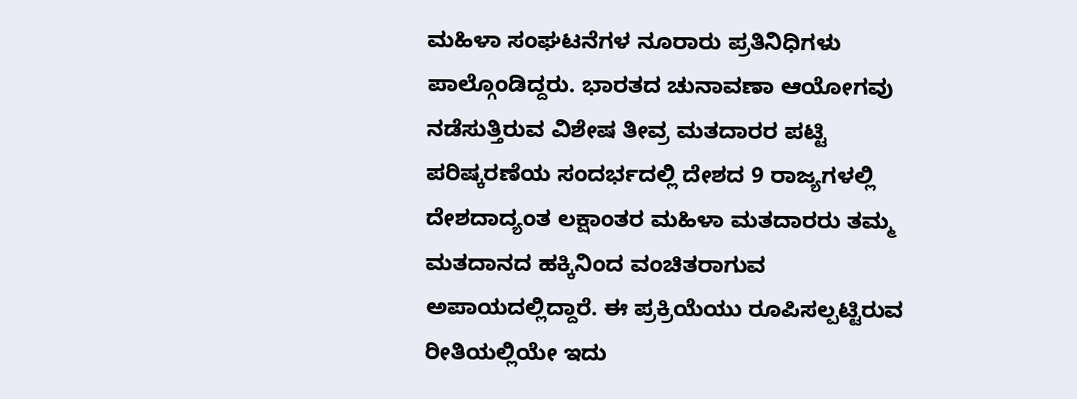ಮಹಿಳಾ ಸಂಘಟನೆಗಳ ನೂರಾರು ಪ್ರತಿನಿಧಿಗಳು ಪಾಲ್ಗೊಂಡಿದ್ದರು. ಭಾರತದ ಚುನಾವಣಾ ಆಯೋಗವು ನಡೆಸುತ್ತಿರುವ ವಿಶೇಷ ತೀವ್ರ ಮತದಾರರ ಪಟ್ಟಿ ಪರಿಷ್ಕರಣೆಯ ಸಂದರ್ಭದಲ್ಲಿ ದೇಶದ 9 ರಾಜ್ಯಗಳಲ್ಲಿ ದೇಶದಾದ್ಯಂತ ಲಕ್ಷಾಂತರ ಮಹಿಳಾ ಮತದಾರರು ತಮ್ಮ ಮತದಾನದ ಹಕ್ಕಿನಿಂದ ವಂಚಿತರಾಗುವ ಅಪಾಯದಲ್ಲಿದ್ದಾರೆ. ಈ ಪ್ರಕ್ರಿಯೆಯು ರೂಪಿಸಲ್ಪಟ್ಟಿರುವ ರೀತಿಯಲ್ಲಿಯೇ ಇದು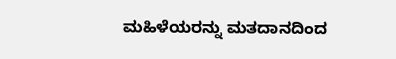ಮಹಿಳೆಯರನ್ನು ಮತದಾನದಿಂದ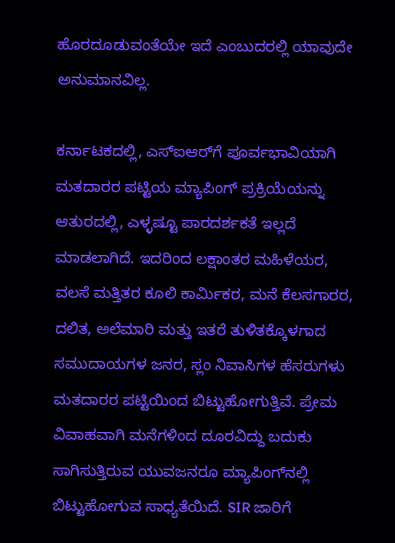ಹೊರದೂಡುವಂತೆಯೇ ಇದೆ ಎಂಬುದರಲ್ಲಿ ಯಾವುದೇ ಅನುಮಾನವಿಲ್ಲ.

ಕರ್ನಾಟಕದಲ್ಲಿ, ಎಸ್‌ಐಆರ್‌ಗೆ ಪೂರ್ವಭಾವಿಯಾಗಿ ಮತದಾರರ ಪಟ್ಟಿಯ ಮ್ಯಾಪಿಂಗ್ ಪ್ರಕ್ರಿಯೆಯನ್ನು ಆತುರದಲ್ಲಿ, ಎಳ್ಳಷ್ಟೂ ಪಾರದರ್ಶಕತೆ ಇಲ್ಲದೆ ಮಾಡಲಾಗಿದೆ. ಇದರಿಂದ ಲಕ್ಷಾಂತರ ಮಹಿಳೆಯರ, ವಲಸೆ ಮತ್ತಿತರ ಕೂಲಿ ಕಾರ್ಮಿಕರ, ಮನೆ ಕೆಲಸಗಾರರ, ದಲಿತ, ಅಲೆಮಾರಿ ಮತ್ತು ಇತರೆ ತುಳಿತಕ್ಕೊಳಗಾದ ಸಮುದಾಯಗಳ ಜನರ, ಸ್ಲಂ ನಿವಾಸಿಗಳ ಹೆಸರುಗಳು ಮತದಾರರ ಪಟ್ಟಿಯಿಂದ ಬಿಟ್ಟುಹೋಗುತ್ತಿವೆ. ಪ್ರೇಮ ವಿವಾಹವಾಗಿ ಮನೆಗಳಿಂದ ದೂರವಿದ್ದು ಬದುಕು ಸಾಗಿಸುತ್ತಿರುವ ಯುವಜನರೂ ಮ್ಯಾಪಿಂಗ್‌ನಲ್ಲಿ ಬಿಟ್ಟುಹೋಗುವ ಸಾಧ್ಯತೆಯಿದೆ. SIR ಜಾರಿಗೆ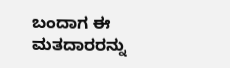ಬಂದಾಗ ಈ ಮತದಾರರನ್ನು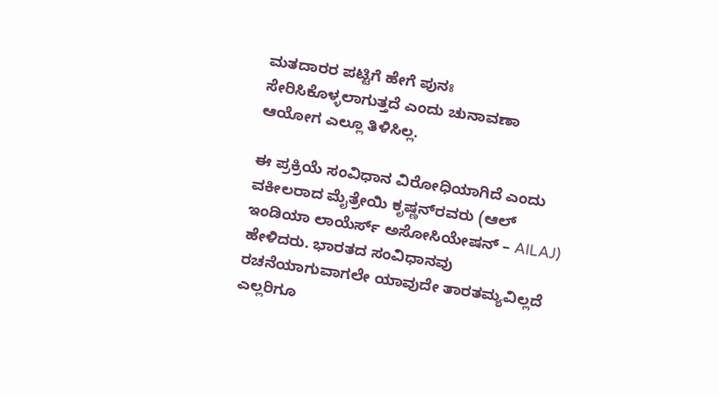ಮತದಾರರ ಪಟ್ಟಿಗೆ ಹೇಗೆ ಪುನಃ ಸೇರಿಸಿಕೊಳ್ಳಲಾಗುತ್ತದೆ ಎಂದು ಚುನಾವಣಾ ಆಯೋಗ ಎಲ್ಲೂ ತಿಳಿಸಿಲ್ಲ.

ಈ ಪ್ರಕ್ರಿಯೆ ಸಂವಿಧಾನ ವಿರೋಧಿಯಾಗಿದೆ ಎಂದು ವಕೀಲರಾದ ಮೈತ್ರೇಯಿ ಕೃಷ್ಣನ್‌ರವರು (ಆಲ್ ಇಂಡಿಯಾ ಲಾಯೆರ್ಸ್ ಅಸೋಸಿಯೇಷನ್ – AILAJ) ಹೇಳಿದರು. ಭಾರತದ ಸಂವಿಧಾನವು ರಚನೆಯಾಗುವಾಗಲೇ ಯಾವುದೇ ತಾರತಮ್ಯವಿಲ್ಲದೆ ಎಲ್ಲರಿಗೂ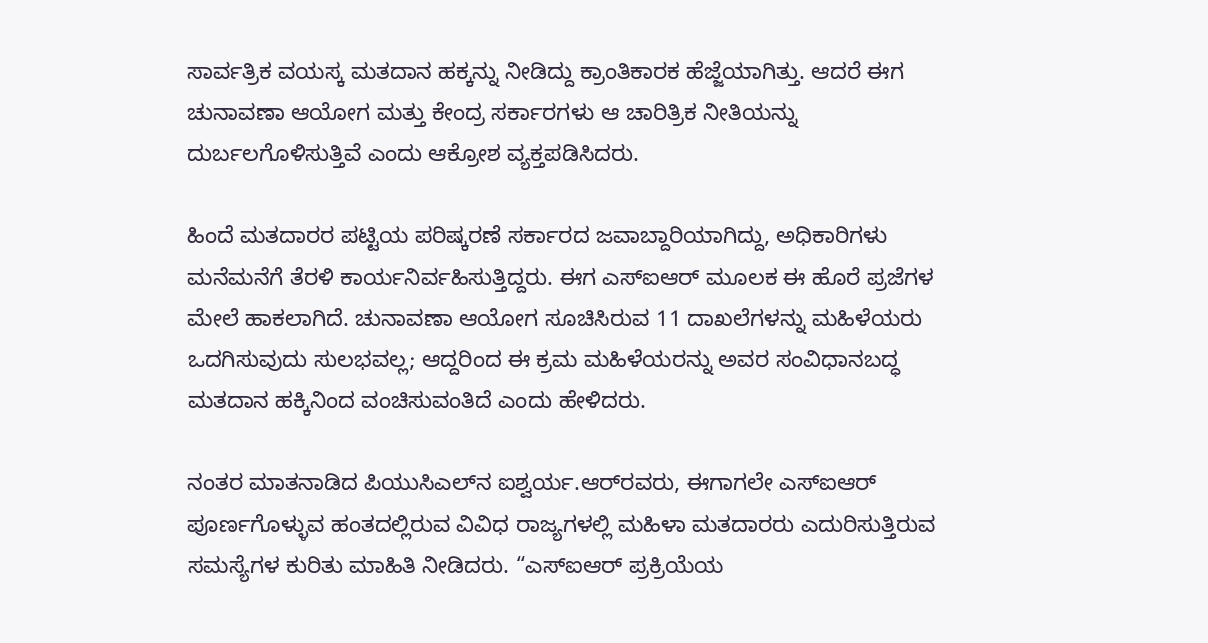ಸಾರ್ವತ್ರಿಕ ವಯಸ್ಕ ಮತದಾನ ಹಕ್ಕನ್ನು ನೀಡಿದ್ದು ಕ್ರಾಂತಿಕಾರಕ ಹೆಜ್ಜೆಯಾಗಿತ್ತು. ಆದರೆ ಈಗ ಚುನಾವಣಾ ಆಯೋಗ ಮತ್ತು ಕೇಂದ್ರ ಸರ್ಕಾರಗಳು ಆ ಚಾರಿತ್ರಿಕ ನೀತಿಯನ್ನು ದುರ್ಬಲಗೊಳಿಸುತ್ತಿವೆ ಎಂದು ಆಕ್ರೋಶ ವ್ಯಕ್ತಪಡಿಸಿದರು.

ಹಿಂದೆ ಮತದಾರರ ಪಟ್ಟಿಯ ಪರಿಷ್ಕರಣೆ ಸರ್ಕಾರದ ಜವಾಬ್ದಾರಿಯಾಗಿದ್ದು, ಅಧಿಕಾರಿಗಳು ಮನೆಮನೆಗೆ ತೆರಳಿ ಕಾರ್ಯನಿರ್ವಹಿಸುತ್ತಿದ್ದರು. ಈಗ ಎಸ್‌ಐಆರ್‌ ಮೂಲಕ ಈ ಹೊರೆ ಪ್ರಜೆಗಳ ಮೇಲೆ ಹಾಕಲಾಗಿದೆ. ಚುನಾವಣಾ ಆಯೋಗ ಸೂಚಿಸಿರುವ 11 ದಾಖಲೆಗಳನ್ನು ಮಹಿಳೆಯರು ಒದಗಿಸುವುದು ಸುಲಭವಲ್ಲ; ಆದ್ದರಿಂದ ಈ ಕ್ರಮ ಮಹಿಳೆಯರನ್ನು ಅವರ ಸಂವಿಧಾನಬದ್ಧ ಮತದಾನ ಹಕ್ಕಿನಿಂದ ವಂಚಿಸುವಂತಿದೆ ಎಂದು ಹೇಳಿದರು.

ನಂತರ ಮಾತನಾಡಿದ ಪಿಯುಸಿಎಲ್‌ನ ಐಶ್ವರ್ಯ.ಆರ್‌ರವರು, ಈಗಾಗಲೇ ಎಸ್‌ಐಆರ್‌ ಪೂರ್ಣಗೊಳ್ಳುವ ಹಂತದಲ್ಲಿರುವ ವಿವಿಧ ರಾಜ್ಯಗಳಲ್ಲಿ ಮಹಿಳಾ ಮತದಾರರು ಎದುರಿಸುತ್ತಿರುವ ಸಮಸ್ಯೆಗಳ ಕುರಿತು ಮಾಹಿತಿ ನೀಡಿದರು. “ಎಸ್‌ಐಆರ್‌ ಪ್ರಕ್ರಿಯೆಯ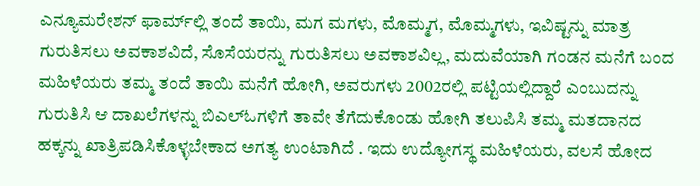ಎನ್ಯೂಮರೇಶನ್ ಫಾರ್ಮ್‌ಲ್ಲಿ ತಂದೆ ತಾಯಿ, ಮಗ ಮಗಳು, ಮೊಮ್ಮಗ, ಮೊಮ್ಮಗಳು, ಇವಿಷ್ಟನ್ನು ಮಾತ್ರ ಗುರುತಿಸಲು ಅವಕಾಶವಿದೆ, ಸೊಸೆಯರನ್ನು ಗುರುತಿಸಲು ಅವಕಾಶವಿಲ್ಲ, ಮದುವೆಯಾಗಿ ಗಂಡನ ಮನೆಗೆ ಬಂದ ಮಹಿಳೆಯರು ತಮ್ಮ ತಂದೆ ತಾಯಿ ಮನೆಗೆ ಹೋಗಿ, ಅವರುಗಳು 2002ರಲ್ಲಿ ಪಟ್ಟಿಯಲ್ಲಿದ್ದಾರೆ ಎಂಬುದನ್ನು ಗುರುತಿಸಿ ಆ ದಾಖಲೆಗಳನ್ನು ಬಿಎಲ್‌ಓಗಳಿಗೆ ತಾವೇ ತೆಗೆದುಕೊಂಡು ಹೋಗಿ ತಲುಪಿಸಿ ತಮ್ಮ ಮತದಾನದ ಹಕ್ಕನ್ನು ಖಾತ್ರಿಪಡಿಸಿಕೊಳ್ಳಬೇಕಾದ ಅಗತ್ಯ ಉಂಟಾಗಿದೆ . ಇದು ಉದ್ಯೋಗಸ್ಥ ಮಹಿಳೆಯರು, ವಲಸೆ ಹೋದ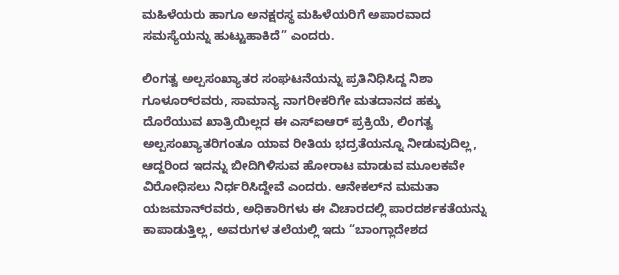ಮಹಿಳೆಯರು ಹಾಗೂ ಅನಕ್ಷರಸ್ಥ ಮಹಿಳೆಯರಿಗೆ ಅಪಾರವಾದ ಸಮಸ್ಯೆಯನ್ನು ಹುಟ್ಟುಹಾಕಿದೆ” ಎಂದರು.

ಲಿಂಗತ್ವ ಅಲ್ಪಸಂಖ್ಯಾತರ ಸಂಘಟನೆಯನ್ನು ಪ್ರತಿನಿಧಿಸಿದ್ದ ನಿಶಾ ಗೂಳೂರ್‌ರವರು, ಸಾಮಾನ್ಯ ನಾಗರೀಕರಿಗೇ ಮತದಾನದ ಹಕ್ಕು ದೊರೆಯುವ ಖಾತ್ರಿಯಿಲ್ಲದ ಈ ಎಸ್‌ಐಆರ್‌ ಪ್ರಕ್ರಿಯೆ, ಲಿಂಗತ್ವ ಅಲ್ಪಸಂಖ್ಯಾತರಿಗಂತೂ ಯಾವ ರೀತಿಯ ಭದ್ರತೆಯನ್ನೂ ನೀಡುವುದಿಲ್ಲ, ಆದ್ದರಿಂದ ಇದನ್ನು ಬೀದಿಗಿಳಿಸುವ ಹೋರಾಟ ಮಾಡುವ ಮೂಲಕವೇ ವಿರೋಧಿಸಲು ನಿರ್ಧರಿಸಿದ್ದೇವೆ ಎಂದರು. ಆನೇಕಲ್‌ನ ಮಮತಾ ಯಜಮಾನ್‌ರವರು, ಅಧಿಕಾರಿಗಳು ಈ ವಿಚಾರದಲ್ಲಿ ಪಾರದರ್ಶಕತೆಯನ್ನು ಕಾಪಾಡುತ್ತಿಲ್ಲ, ಅವರುಗಳ ತಲೆಯಲ್ಲಿ ಇದು “ಬಾಂಗ್ಲಾದೇಶದ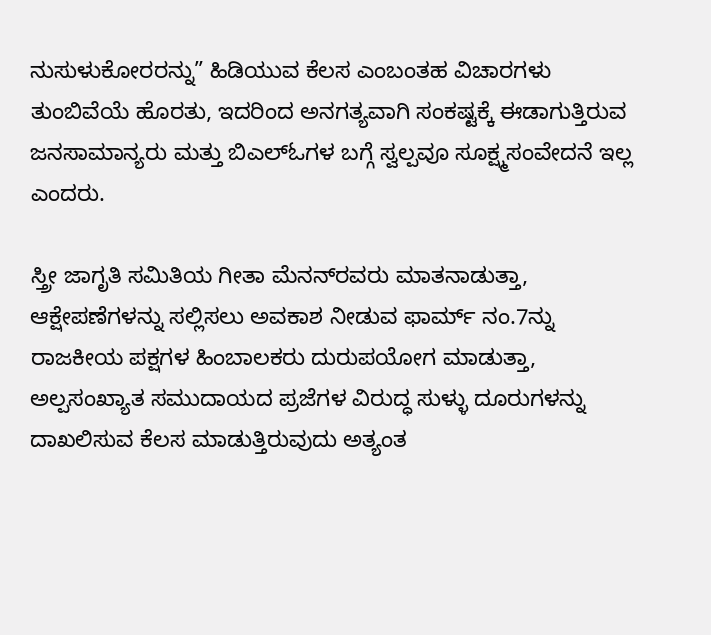ನುಸುಳುಕೋರರನ್ನು” ಹಿಡಿಯುವ ಕೆಲಸ ಎಂಬಂತಹ ವಿಚಾರಗಳು ತುಂಬಿವೆಯೆ ಹೊರತು, ಇದರಿಂದ ಅನಗತ್ಯವಾಗಿ ಸಂಕಷ್ಟಕ್ಕೆ ಈಡಾಗುತ್ತಿರುವ ಜನಸಾಮಾನ್ಯರು ಮತ್ತು ಬಿಎಲ್‌ಓಗಳ ಬಗ್ಗೆ ಸ್ವಲ್ಪವೂ ಸೂಕ್ಷ್ಮಸಂವೇದನೆ ಇಲ್ಲ ಎಂದರು.

ಸ್ತ್ರೀ ಜಾಗೃತಿ ಸಮಿತಿಯ ಗೀತಾ ಮೆನನ್‌ರವರು ಮಾತನಾಡುತ್ತಾ, ಆಕ್ಷೇಪಣೆಗಳನ್ನು ಸಲ್ಲಿಸಲು ಅವಕಾಶ ನೀಡುವ ಫಾರ್ಮ್‌ ನಂ.7ನ್ನು ರಾಜಕೀಯ ಪಕ್ಷಗಳ ಹಿಂಬಾಲಕರು ದುರುಪಯೋಗ ಮಾಡುತ್ತಾ, ಅಲ್ಪಸಂಖ್ಯಾತ ಸಮುದಾಯದ ಪ್ರಜೆಗಳ ವಿರುದ್ಧ ಸುಳ್ಳು ದೂರುಗಳನ್ನು ದಾಖಲಿಸುವ ಕೆಲಸ ಮಾಡುತ್ತಿರುವುದು ಅತ್ಯಂತ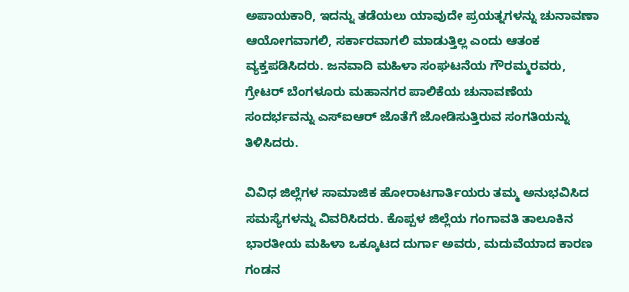ಅಪಾಯಕಾರಿ, ಇದನ್ನು ತಡೆಯಲು ಯಾವುದೇ ಪ್ರಯತ್ನಗಳನ್ನು ಚುನಾವಣಾ ಆಯೋಗವಾಗಲಿ, ಸರ್ಕಾರವಾಗಲಿ ಮಾಡುತ್ತಿಲ್ಲ ಎಂದು ಆತಂಕ ವ್ಯಕ್ತಪಡಿಸಿದರು. ಜನವಾದಿ ಮಹಿಳಾ ಸಂಘಟನೆಯ ಗೌರಮ್ಮರವರು, ಗ್ರೇಟರ್‌ ಬೆಂಗಳೂರು ಮಹಾನಗರ ಪಾಲಿಕೆಯ ಚುನಾವಣೆಯ ಸಂದರ್ಭವನ್ನು ಎಸ್‌ಐಆರ್‌ ಜೊತೆಗೆ ಜೋಡಿಸುತ್ತಿರುವ ಸಂಗತಿಯನ್ನು ತಿಳಿಸಿದರು.

ವಿವಿಧ ಜಿಲ್ಲೆಗಳ ಸಾಮಾಜಿಕ ಹೋರಾಟಗಾರ್ತಿಯರು ತಮ್ಮ ಅನುಭವಿಸಿದ ಸಮಸ್ಯೆಗಳನ್ನು ವಿವರಿಸಿದರು. ಕೊಪ್ಪಳ ಜಿಲ್ಲೆಯ ಗಂಗಾವತಿ ತಾಲೂಕಿನ ಭಾರತೀಯ ಮಹಿಳಾ ಒಕ್ಕೂಟದ ದುರ್ಗಾ ಅವರು, ಮದುವೆಯಾದ ಕಾರಣ ಗಂಡನ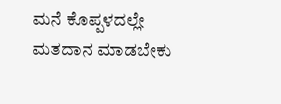ಮನೆ ಕೊಪ್ಪಳದಲ್ಲೇ ಮತದಾನ ಮಾಡಬೇಕು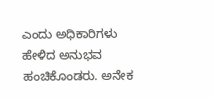ಎಂದು ಅಧಿಕಾರಿಗಳು ಹೇಳಿದ ಅನುಭವ ಹಂಚಿಕೊಂಡರು. ಅನೇಕ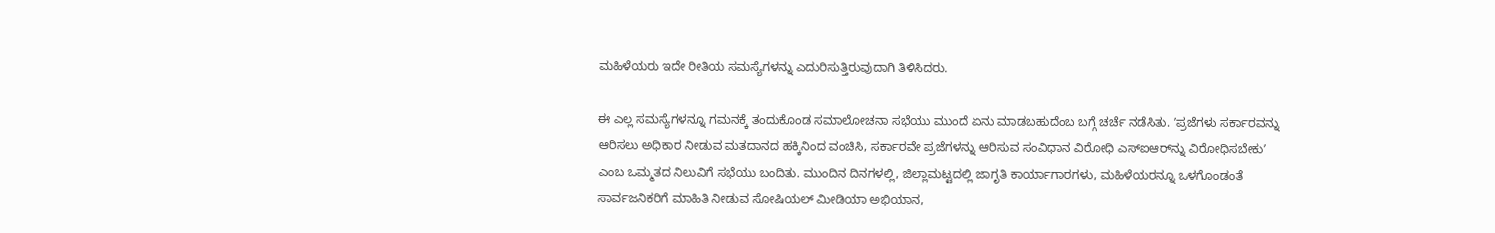ಮಹಿಳೆಯರು ಇದೇ ರೀತಿಯ ಸಮಸ್ಯೆಗಳನ್ನು ಎದುರಿಸುತ್ತಿರುವುದಾಗಿ ತಿಳಿಸಿದರು.

ಈ ಎಲ್ಲ ಸಮಸ್ಯೆಗಳನ್ನೂ ಗಮನಕ್ಕೆ ತಂದುಕೊಂಡ ಸಮಾಲೋಚನಾ ಸಭೆಯು ಮುಂದೆ ಏನು ಮಾಡಬಹುದೆಂಬ ಬಗ್ಗೆ ಚರ್ಚೆ ನಡೆಸಿತು. ʼಪ್ರಜೆಗಳು ಸರ್ಕಾರವನ್ನು ಆರಿಸಲು ಅಧಿಕಾರ ನೀಡುವ ಮತದಾನದ ಹಕ್ಕಿನಿಂದ ವಂಚಿಸಿ, ಸರ್ಕಾರವೇ ಪ್ರಜೆಗಳನ್ನು ಆರಿಸುವ ಸಂವಿಧಾನ ವಿರೋಧಿ ಎಸ್‌ಐಆರ್‌ನ್ನು ವಿರೋಧಿಸಬೇಕುʼ ಎಂಬ ಒಮ್ಮತದ ನಿಲುವಿಗೆ ಸಭೆಯು ಬಂದಿತು. ಮುಂದಿನ ದಿನಗಳಲ್ಲಿ, ಜಿಲ್ಲಾಮಟ್ಟದಲ್ಲಿ ಜಾಗೃತಿ ಕಾರ್ಯಾಗಾರಗಳು, ಮಹಿಳೆಯರನ್ನೂ ಒಳಗೊಂಡಂತೆ ಸಾರ್ವಜನಿಕರಿಗೆ ಮಾಹಿತಿ ನೀಡುವ ಸೋಷಿಯಲ್‌ ಮೀಡಿಯಾ ಅಭಿಯಾನ,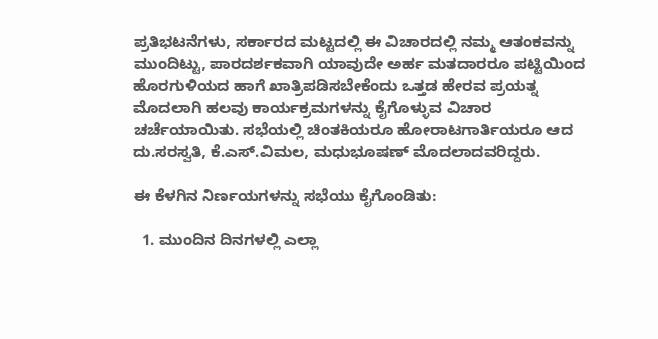ಪ್ರತಿಭಟನೆಗಳು, ಸರ್ಕಾರದ ಮಟ್ಟದಲ್ಲಿ ಈ ವಿಚಾರದಲ್ಲಿ ನಮ್ಮ ಆತಂಕವನ್ನು ಮುಂದಿಟ್ಟು, ಪಾರದರ್ಶಕವಾಗಿ ಯಾವುದೇ ಅರ್ಹ ಮತದಾರರೂ ಪಟ್ಟಿಯಿಂದ ಹೊರಗುಳಿಯದ ಹಾಗೆ ಖಾತ್ರಿಪಡಿಸಬೇಕೆಂದು ಒತ್ತಡ ಹೇರವ ಪ್ರಯತ್ನ ಮೊದಲಾಗಿ ಹಲವು ಕಾರ್ಯಕ್ರಮಗಳನ್ನು ಕೈಗೊಳ್ಳುವ ವಿಚಾರ ಚರ್ಚೆಯಾಯಿತು. ಸಭೆಯಲ್ಲಿ ಚಿಂತಕಿಯರೂ ಹೋರಾಟಗಾರ್ತಿಯರೂ ಆದ ದು.ಸರಸ್ವತಿ, ಕೆ.ಎಸ್.ವಿಮಲ, ಮಧುಭೂಷಣ್‌ ಮೊದಲಾದವರಿದ್ದರು.

ಈ ಕೆಳಗಿನ ನಿರ್ಣಯಗಳನ್ನು ಸಭೆಯು ಕೈಗೊಂಡಿತು:

  1. ಮುಂದಿನ ದಿನಗಳಲ್ಲಿ ಎಲ್ಲಾ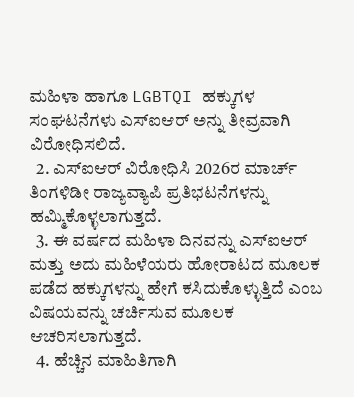ಮಹಿಳಾ ಹಾಗೂ LGBTQI ಹಕ್ಕುಗಳ ಸಂಘಟನೆಗಳು ಎಸ್‌ಐಆರ್‌ ಅನ್ನು ತೀವ್ರವಾಗಿ ವಿರೋಧಿಸಲಿದೆ.
  2. ಎಸ್‌ಐಆರ್‌ ವಿರೋಧಿಸಿ 2026ರ ಮಾರ್ಚ್‌ ತಿಂಗಳಿಡೀ ರಾಜ್ಯವ್ಯಾಪಿ ಪ್ರತಿಭಟನೆಗಳನ್ನು ಹಮ್ಮಿಕೊಳ್ಳಲಾಗುತ್ತದೆ.
  3. ಈ ವರ್ಷದ ಮಹಿಳಾ ದಿನವನ್ನು ಎಸ್‌ಐಆರ್‌ ಮತ್ತು ಅದು ಮಹಿಳೆಯರು ಹೋರಾಟದ ಮೂಲಕ ಪಡೆದ ಹಕ್ಕುಗಳನ್ನು ಹೇಗೆ ಕಸಿದುಕೊಳ್ಳುತ್ತಿದೆ ಎಂಬ ವಿಷಯವನ್ನು ಚರ್ಚಿಸುವ ಮೂಲಕ ಆಚರಿಸಲಾಗುತ್ತದೆ.
  4. ಹೆಚ್ಚಿನ ಮಾಹಿತಿಗಾಗಿ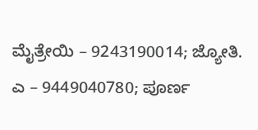ಮೈತ್ರೇಯಿ – 9243190014; ಜ್ಯೋತಿ. ಎ – 9449040780; ಪೂರ್ಣ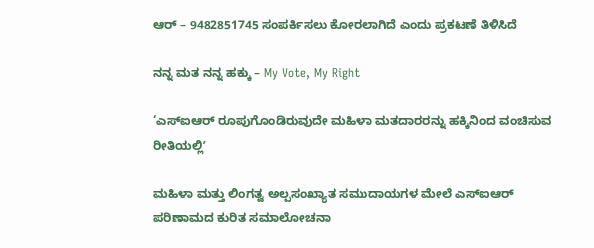ಆರ್ – 9482851745 ಸಂಪರ್ಕಿಸಲು ಕೋರಲಾಗಿದೆ ಎಂದು ಪ್ರಕಟಣೆ ತಿಳಿಸಿದೆ

ನನ್ನ ಮತ ನನ್ನ ಹಕ್ಕು – My Vote, My Right

‘ಎಸ್‌ಐಆರ್‌ ರೂಪುಗೊಂಡಿರುವುದೇ ಮಹಿಳಾ ಮತದಾರರನ್ನು ಹಕ್ಕಿನಿಂದ ವಂಚಿಸುವ ರೀತಿಯಲ್ಲಿʼ

ಮಹಿಳಾ ಮತ್ತು ಲಿಂಗತ್ವ ಅಲ್ಪಸಂಖ್ಯಾತ ಸಮುದಾಯಗಳ ಮೇಲೆ ಎಸ್‌ಐಆರ್‌ ಪರಿಣಾಮದ ಕುರಿತ ಸಮಾಲೋಚನಾ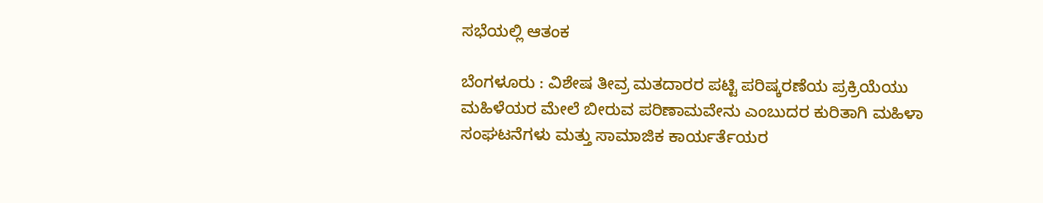ಸಭೆಯಲ್ಲಿ ಆತಂಕ

ಬೆಂಗಳೂರು : ವಿಶೇಷ ತೀವ್ರ ಮತದಾರರ ಪಟ್ಟಿ ಪರಿಷ್ಕರಣೆಯ ಪ್ರಕ್ರಿಯೆಯು ಮಹಿಳೆಯರ ಮೇಲೆ ಬೀರುವ ಪರಿಣಾಮವೇನು ಎಂಬುದರ ಕುರಿತಾಗಿ ಮಹಿಳಾ ಸಂಘಟನೆಗಳು ಮತ್ತು ಸಾಮಾಜಿಕ ಕಾರ್ಯರ್ತೆಯರ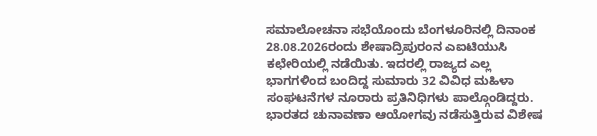ಸಮಾಲೋಚನಾ ಸಭೆಯೊಂದು ಬೆಂಗಳೂರಿನಲ್ಲಿ ದಿನಾಂಕ 28.08.2026ರಂದು ಶೇಷಾದ್ರಿಪುರಂನ ಎಐಟಿಯುಸಿ ಕಛೇರಿಯಲ್ಲಿ ನಡೆಯಿತು. ಇದರಲ್ಲಿ ರಾಜ್ಯದ ಎಲ್ಲ ಭಾಗಗಳಿಂದ ಬಂದಿದ್ದ ಸುಮಾರು 32 ವಿವಿಧ ಮಹಿಳಾ ಸಂಘಟನೆಗಳ ನೂರಾರು ಪ್ರತಿನಿಧಿಗಳು ಪಾಲ್ಗೊಂಡಿದ್ದರು. ಭಾರತದ ಚುನಾವಣಾ ಆಯೋಗವು ನಡೆಸುತ್ತಿರುವ ವಿಶೇಷ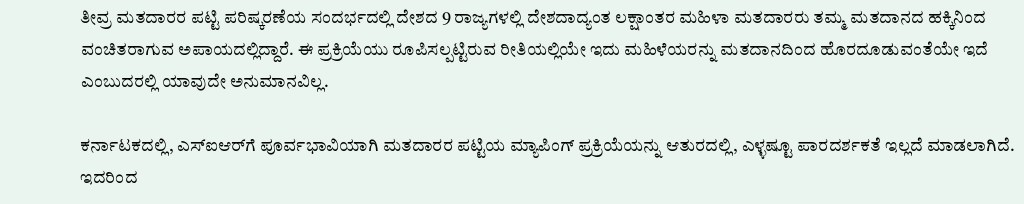ತೀವ್ರ ಮತದಾರರ ಪಟ್ಟಿ ಪರಿಷ್ಕರಣೆಯ ಸಂದರ್ಭದಲ್ಲಿ ದೇಶದ 9 ರಾಜ್ಯಗಳಲ್ಲಿ ದೇಶದಾದ್ಯಂತ ಲಕ್ಷಾಂತರ ಮಹಿಳಾ ಮತದಾರರು ತಮ್ಮ ಮತದಾನದ ಹಕ್ಕಿನಿಂದ ವಂಚಿತರಾಗುವ ಅಪಾಯದಲ್ಲಿದ್ದಾರೆ. ಈ ಪ್ರಕ್ರಿಯೆಯು ರೂಪಿಸಲ್ಪಟ್ಟಿರುವ ರೀತಿಯಲ್ಲಿಯೇ ಇದು ಮಹಿಳೆಯರನ್ನು ಮತದಾನದಿಂದ ಹೊರದೂಡುವಂತೆಯೇ ಇದೆ ಎಂಬುದರಲ್ಲಿ ಯಾವುದೇ ಅನುಮಾನವಿಲ್ಲ.

ಕರ್ನಾಟಕದಲ್ಲಿ, ಎಸ್‌ಐಆರ್‌ಗೆ ಪೂರ್ವಭಾವಿಯಾಗಿ ಮತದಾರರ ಪಟ್ಟಿಯ ಮ್ಯಾಪಿಂಗ್ ಪ್ರಕ್ರಿಯೆಯನ್ನು ಆತುರದಲ್ಲಿ, ಎಳ್ಳಷ್ಟೂ ಪಾರದರ್ಶಕತೆ ಇಲ್ಲದೆ ಮಾಡಲಾಗಿದೆ. ಇದರಿಂದ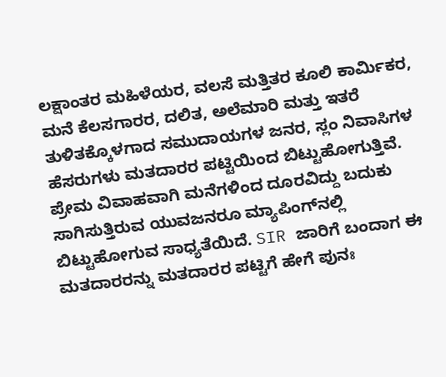ಲಕ್ಷಾಂತರ ಮಹಿಳೆಯರ, ವಲಸೆ ಮತ್ತಿತರ ಕೂಲಿ ಕಾರ್ಮಿಕರ, ಮನೆ ಕೆಲಸಗಾರರ, ದಲಿತ, ಅಲೆಮಾರಿ ಮತ್ತು ಇತರೆ ತುಳಿತಕ್ಕೊಳಗಾದ ಸಮುದಾಯಗಳ ಜನರ, ಸ್ಲಂ ನಿವಾಸಿಗಳ ಹೆಸರುಗಳು ಮತದಾರರ ಪಟ್ಟಿಯಿಂದ ಬಿಟ್ಟುಹೋಗುತ್ತಿವೆ. ಪ್ರೇಮ ವಿವಾಹವಾಗಿ ಮನೆಗಳಿಂದ ದೂರವಿದ್ದು ಬದುಕು ಸಾಗಿಸುತ್ತಿರುವ ಯುವಜನರೂ ಮ್ಯಾಪಿಂಗ್‌ನಲ್ಲಿ ಬಿಟ್ಟುಹೋಗುವ ಸಾಧ್ಯತೆಯಿದೆ. SIR ಜಾರಿಗೆ ಬಂದಾಗ ಈ ಮತದಾರರನ್ನು ಮತದಾರರ ಪಟ್ಟಿಗೆ ಹೇಗೆ ಪುನಃ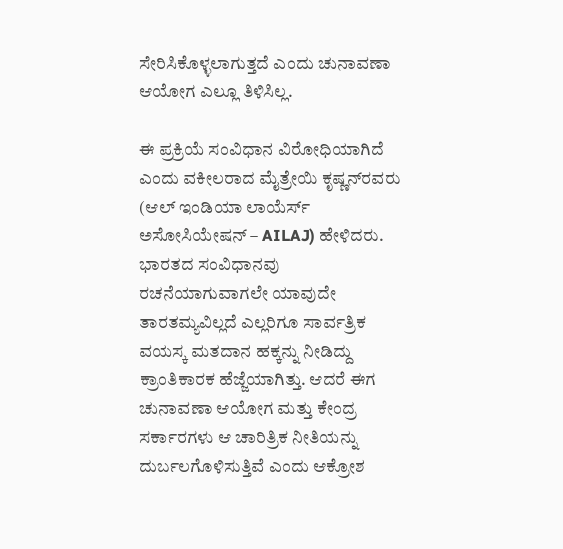ಸೇರಿಸಿಕೊಳ್ಳಲಾಗುತ್ತದೆ ಎಂದು ಚುನಾವಣಾ ಆಯೋಗ ಎಲ್ಲೂ ತಿಳಿಸಿಲ್ಲ.

ಈ ಪ್ರಕ್ರಿಯೆ ಸಂವಿಧಾನ ವಿರೋಧಿಯಾಗಿದೆ ಎಂದು ವಕೀಲರಾದ ಮೈತ್ರೇಯಿ ಕೃಷ್ಣನ್‌ರವರು (ಆಲ್ ಇಂಡಿಯಾ ಲಾಯೆರ್ಸ್ ಅಸೋಸಿಯೇಷನ್ – AILAJ) ಹೇಳಿದರು. ಭಾರತದ ಸಂವಿಧಾನವು ರಚನೆಯಾಗುವಾಗಲೇ ಯಾವುದೇ ತಾರತಮ್ಯವಿಲ್ಲದೆ ಎಲ್ಲರಿಗೂ ಸಾರ್ವತ್ರಿಕ ವಯಸ್ಕ ಮತದಾನ ಹಕ್ಕನ್ನು ನೀಡಿದ್ದು ಕ್ರಾಂತಿಕಾರಕ ಹೆಜ್ಜೆಯಾಗಿತ್ತು. ಆದರೆ ಈಗ ಚುನಾವಣಾ ಆಯೋಗ ಮತ್ತು ಕೇಂದ್ರ ಸರ್ಕಾರಗಳು ಆ ಚಾರಿತ್ರಿಕ ನೀತಿಯನ್ನು ದುರ್ಬಲಗೊಳಿಸುತ್ತಿವೆ ಎಂದು ಆಕ್ರೋಶ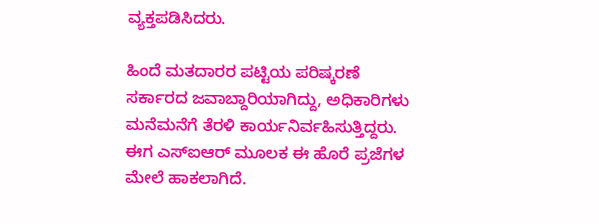ವ್ಯಕ್ತಪಡಿಸಿದರು.

ಹಿಂದೆ ಮತದಾರರ ಪಟ್ಟಿಯ ಪರಿಷ್ಕರಣೆ ಸರ್ಕಾರದ ಜವಾಬ್ದಾರಿಯಾಗಿದ್ದು, ಅಧಿಕಾರಿಗಳು ಮನೆಮನೆಗೆ ತೆರಳಿ ಕಾರ್ಯನಿರ್ವಹಿಸುತ್ತಿದ್ದರು. ಈಗ ಎಸ್‌ಐಆರ್‌ ಮೂಲಕ ಈ ಹೊರೆ ಪ್ರಜೆಗಳ ಮೇಲೆ ಹಾಕಲಾಗಿದೆ.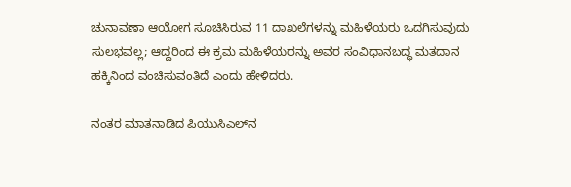ಚುನಾವಣಾ ಆಯೋಗ ಸೂಚಿಸಿರುವ 11 ದಾಖಲೆಗಳನ್ನು ಮಹಿಳೆಯರು ಒದಗಿಸುವುದು ಸುಲಭವಲ್ಲ; ಆದ್ದರಿಂದ ಈ ಕ್ರಮ ಮಹಿಳೆಯರನ್ನು ಅವರ ಸಂವಿಧಾನಬದ್ಧ ಮತದಾನ ಹಕ್ಕಿನಿಂದ ವಂಚಿಸುವಂತಿದೆ ಎಂದು ಹೇಳಿದರು.

ನಂತರ ಮಾತನಾಡಿದ ಪಿಯುಸಿಎಲ್‌ನ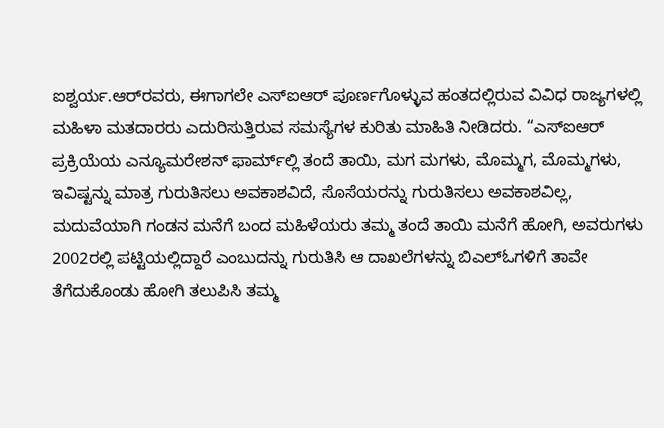ಐಶ್ವರ್ಯ.ಆರ್‌ರವರು, ಈಗಾಗಲೇ ಎಸ್‌ಐಆರ್‌ ಪೂರ್ಣಗೊಳ್ಳುವ ಹಂತದಲ್ಲಿರುವ ವಿವಿಧ ರಾಜ್ಯಗಳಲ್ಲಿ ಮಹಿಳಾ ಮತದಾರರು ಎದುರಿಸುತ್ತಿರುವ ಸಮಸ್ಯೆಗಳ ಕುರಿತು ಮಾಹಿತಿ ನೀಡಿದರು. “ಎಸ್‌ಐಆರ್‌ ಪ್ರಕ್ರಿಯೆಯ ಎನ್ಯೂಮರೇಶನ್ ಫಾರ್ಮ್‌ಲ್ಲಿ ತಂದೆ ತಾಯಿ, ಮಗ ಮಗಳು, ಮೊಮ್ಮಗ, ಮೊಮ್ಮಗಳು, ಇವಿಷ್ಟನ್ನು ಮಾತ್ರ ಗುರುತಿಸಲು ಅವಕಾಶವಿದೆ, ಸೊಸೆಯರನ್ನು ಗುರುತಿಸಲು ಅವಕಾಶವಿಲ್ಲ, ಮದುವೆಯಾಗಿ ಗಂಡನ ಮನೆಗೆ ಬಂದ ಮಹಿಳೆಯರು ತಮ್ಮ ತಂದೆ ತಾಯಿ ಮನೆಗೆ ಹೋಗಿ, ಅವರುಗಳು 2002ರಲ್ಲಿ ಪಟ್ಟಿಯಲ್ಲಿದ್ದಾರೆ ಎಂಬುದನ್ನು ಗುರುತಿಸಿ ಆ ದಾಖಲೆಗಳನ್ನು ಬಿಎಲ್‌ಓಗಳಿಗೆ ತಾವೇ ತೆಗೆದುಕೊಂಡು ಹೋಗಿ ತಲುಪಿಸಿ ತಮ್ಮ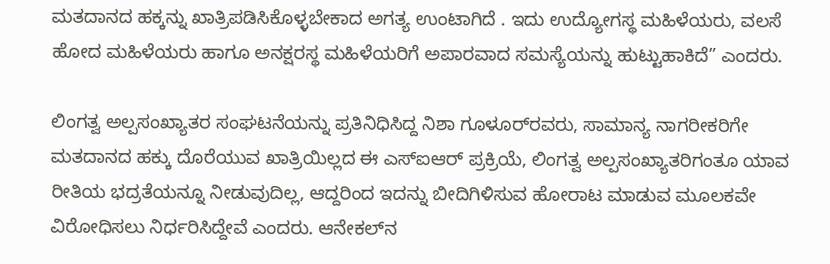ಮತದಾನದ ಹಕ್ಕನ್ನು ಖಾತ್ರಿಪಡಿಸಿಕೊಳ್ಳಬೇಕಾದ ಅಗತ್ಯ ಉಂಟಾಗಿದೆ . ಇದು ಉದ್ಯೋಗಸ್ಥ ಮಹಿಳೆಯರು, ವಲಸೆ ಹೋದ ಮಹಿಳೆಯರು ಹಾಗೂ ಅನಕ್ಷರಸ್ಥ ಮಹಿಳೆಯರಿಗೆ ಅಪಾರವಾದ ಸಮಸ್ಯೆಯನ್ನು ಹುಟ್ಟುಹಾಕಿದೆ” ಎಂದರು.

ಲಿಂಗತ್ವ ಅಲ್ಪಸಂಖ್ಯಾತರ ಸಂಘಟನೆಯನ್ನು ಪ್ರತಿನಿಧಿಸಿದ್ದ ನಿಶಾ ಗೂಳೂರ್‌ರವರು, ಸಾಮಾನ್ಯ ನಾಗರೀಕರಿಗೇ ಮತದಾನದ ಹಕ್ಕು ದೊರೆಯುವ ಖಾತ್ರಿಯಿಲ್ಲದ ಈ ಎಸ್‌ಐಆರ್‌ ಪ್ರಕ್ರಿಯೆ, ಲಿಂಗತ್ವ ಅಲ್ಪಸಂಖ್ಯಾತರಿಗಂತೂ ಯಾವ ರೀತಿಯ ಭದ್ರತೆಯನ್ನೂ ನೀಡುವುದಿಲ್ಲ, ಆದ್ದರಿಂದ ಇದನ್ನು ಬೀದಿಗಿಳಿಸುವ ಹೋರಾಟ ಮಾಡುವ ಮೂಲಕವೇ ವಿರೋಧಿಸಲು ನಿರ್ಧರಿಸಿದ್ದೇವೆ ಎಂದರು. ಆನೇಕಲ್‌ನ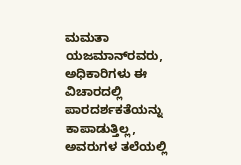ಮಮತಾ ಯಜಮಾನ್‌ರವರು, ಅಧಿಕಾರಿಗಳು ಈ ವಿಚಾರದಲ್ಲಿ ಪಾರದರ್ಶಕತೆಯನ್ನು ಕಾಪಾಡುತ್ತಿಲ್ಲ, ಅವರುಗಳ ತಲೆಯಲ್ಲಿ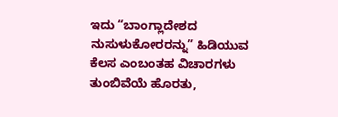ಇದು “ಬಾಂಗ್ಲಾದೇಶದ ನುಸುಳುಕೋರರನ್ನು” ಹಿಡಿಯುವ ಕೆಲಸ ಎಂಬಂತಹ ವಿಚಾರಗಳು ತುಂಬಿವೆಯೆ ಹೊರತು,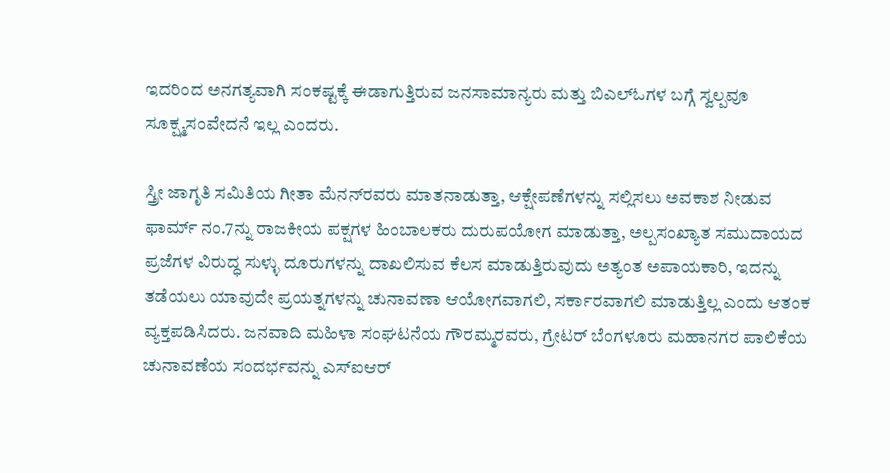ಇದರಿಂದ ಅನಗತ್ಯವಾಗಿ ಸಂಕಷ್ಟಕ್ಕೆ ಈಡಾಗುತ್ತಿರುವ ಜನಸಾಮಾನ್ಯರು ಮತ್ತು ಬಿಎಲ್‌ಓಗಳ ಬಗ್ಗೆ ಸ್ವಲ್ಪವೂ ಸೂಕ್ಷ್ಮಸಂವೇದನೆ ಇಲ್ಲ ಎಂದರು.

ಸ್ತ್ರೀ ಜಾಗೃತಿ ಸಮಿತಿಯ ಗೀತಾ ಮೆನನ್‌ರವರು ಮಾತನಾಡುತ್ತಾ, ಆಕ್ಷೇಪಣೆಗಳನ್ನು ಸಲ್ಲಿಸಲು ಅವಕಾಶ ನೀಡುವ ಫಾರ್ಮ್‌ ನಂ.7ನ್ನು ರಾಜಕೀಯ ಪಕ್ಷಗಳ ಹಿಂಬಾಲಕರು ದುರುಪಯೋಗ ಮಾಡುತ್ತಾ, ಅಲ್ಪಸಂಖ್ಯಾತ ಸಮುದಾಯದ ಪ್ರಜೆಗಳ ವಿರುದ್ಧ ಸುಳ್ಳು ದೂರುಗಳನ್ನು ದಾಖಲಿಸುವ ಕೆಲಸ ಮಾಡುತ್ತಿರುವುದು ಅತ್ಯಂತ ಅಪಾಯಕಾರಿ, ಇದನ್ನು ತಡೆಯಲು ಯಾವುದೇ ಪ್ರಯತ್ನಗಳನ್ನು ಚುನಾವಣಾ ಆಯೋಗವಾಗಲಿ, ಸರ್ಕಾರವಾಗಲಿ ಮಾಡುತ್ತಿಲ್ಲ ಎಂದು ಆತಂಕ ವ್ಯಕ್ತಪಡಿಸಿದರು. ಜನವಾದಿ ಮಹಿಳಾ ಸಂಘಟನೆಯ ಗೌರಮ್ಮರವರು, ಗ್ರೇಟರ್‌ ಬೆಂಗಳೂರು ಮಹಾನಗರ ಪಾಲಿಕೆಯ ಚುನಾವಣೆಯ ಸಂದರ್ಭವನ್ನು ಎಸ್‌ಐಆರ್‌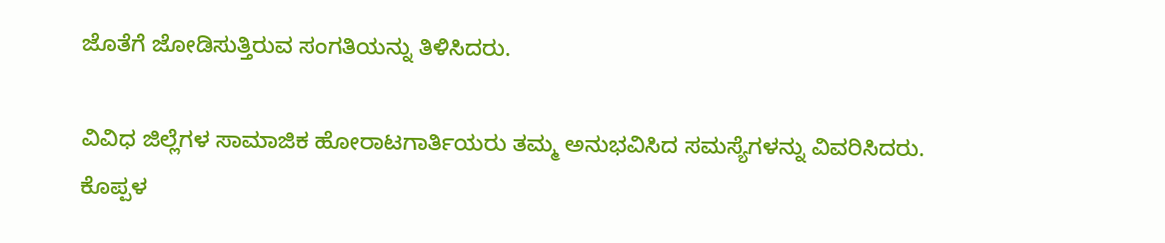ಜೊತೆಗೆ ಜೋಡಿಸುತ್ತಿರುವ ಸಂಗತಿಯನ್ನು ತಿಳಿಸಿದರು.

ವಿವಿಧ ಜಿಲ್ಲೆಗಳ ಸಾಮಾಜಿಕ ಹೋರಾಟಗಾರ್ತಿಯರು ತಮ್ಮ ಅನುಭವಿಸಿದ ಸಮಸ್ಯೆಗಳನ್ನು ವಿವರಿಸಿದರು. ಕೊಪ್ಪಳ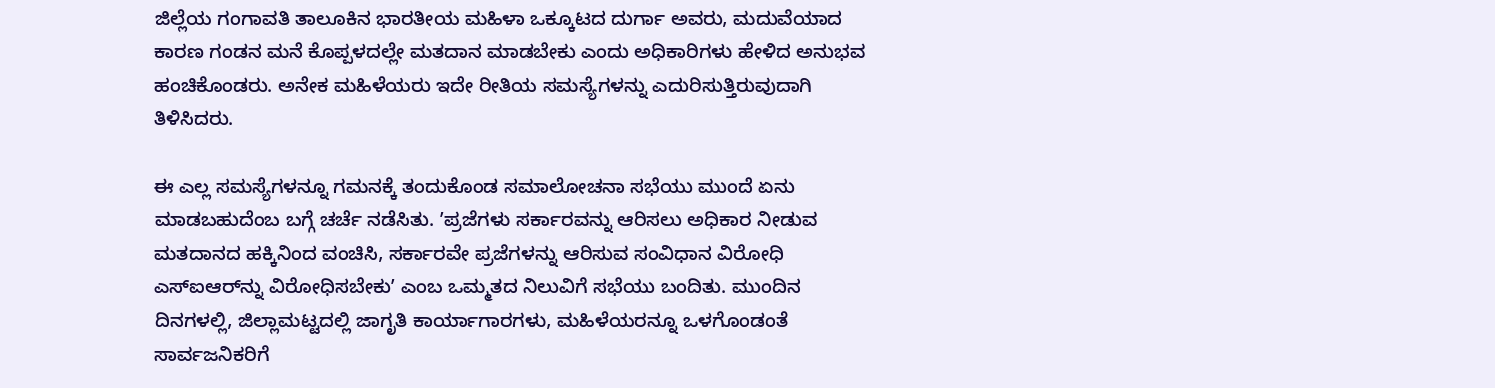ಜಿಲ್ಲೆಯ ಗಂಗಾವತಿ ತಾಲೂಕಿನ ಭಾರತೀಯ ಮಹಿಳಾ ಒಕ್ಕೂಟದ ದುರ್ಗಾ ಅವರು, ಮದುವೆಯಾದ ಕಾರಣ ಗಂಡನ ಮನೆ ಕೊಪ್ಪಳದಲ್ಲೇ ಮತದಾನ ಮಾಡಬೇಕು ಎಂದು ಅಧಿಕಾರಿಗಳು ಹೇಳಿದ ಅನುಭವ ಹಂಚಿಕೊಂಡರು. ಅನೇಕ ಮಹಿಳೆಯರು ಇದೇ ರೀತಿಯ ಸಮಸ್ಯೆಗಳನ್ನು ಎದುರಿಸುತ್ತಿರುವುದಾಗಿ ತಿಳಿಸಿದರು.

ಈ ಎಲ್ಲ ಸಮಸ್ಯೆಗಳನ್ನೂ ಗಮನಕ್ಕೆ ತಂದುಕೊಂಡ ಸಮಾಲೋಚನಾ ಸಭೆಯು ಮುಂದೆ ಏನು ಮಾಡಬಹುದೆಂಬ ಬಗ್ಗೆ ಚರ್ಚೆ ನಡೆಸಿತು. ʼಪ್ರಜೆಗಳು ಸರ್ಕಾರವನ್ನು ಆರಿಸಲು ಅಧಿಕಾರ ನೀಡುವ ಮತದಾನದ ಹಕ್ಕಿನಿಂದ ವಂಚಿಸಿ, ಸರ್ಕಾರವೇ ಪ್ರಜೆಗಳನ್ನು ಆರಿಸುವ ಸಂವಿಧಾನ ವಿರೋಧಿ ಎಸ್‌ಐಆರ್‌ನ್ನು ವಿರೋಧಿಸಬೇಕುʼ ಎಂಬ ಒಮ್ಮತದ ನಿಲುವಿಗೆ ಸಭೆಯು ಬಂದಿತು. ಮುಂದಿನ ದಿನಗಳಲ್ಲಿ, ಜಿಲ್ಲಾಮಟ್ಟದಲ್ಲಿ ಜಾಗೃತಿ ಕಾರ್ಯಾಗಾರಗಳು, ಮಹಿಳೆಯರನ್ನೂ ಒಳಗೊಂಡಂತೆ ಸಾರ್ವಜನಿಕರಿಗೆ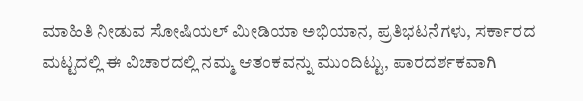ಮಾಹಿತಿ ನೀಡುವ ಸೋಷಿಯಲ್‌ ಮೀಡಿಯಾ ಅಭಿಯಾನ, ಪ್ರತಿಭಟನೆಗಳು, ಸರ್ಕಾರದ ಮಟ್ಟದಲ್ಲಿ ಈ ವಿಚಾರದಲ್ಲಿ ನಮ್ಮ ಆತಂಕವನ್ನು ಮುಂದಿಟ್ಟು, ಪಾರದರ್ಶಕವಾಗಿ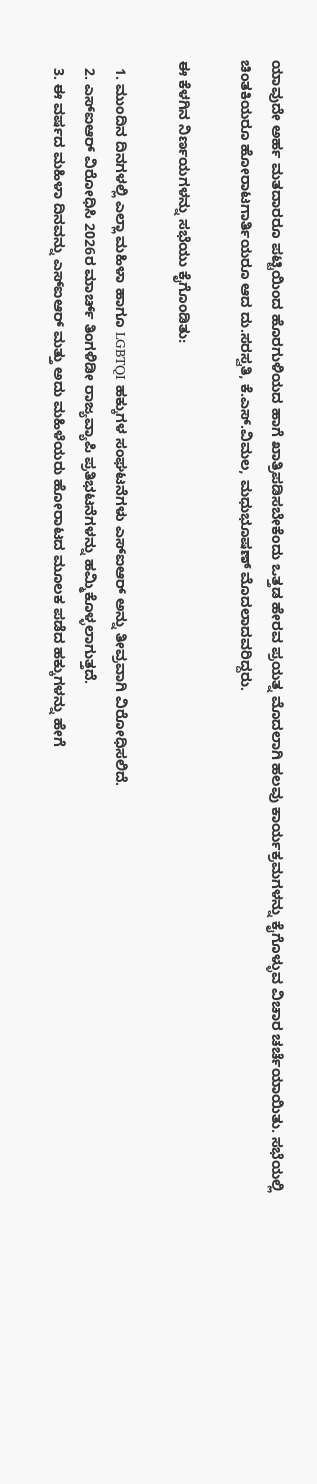ಯಾವುದೇ ಅರ್ಹ ಮತದಾರರೂ ಪಟ್ಟಿಯಿಂದ ಹೊರಗುಳಿಯದ ಹಾಗೆ ಖಾತ್ರಿಪಡಿಸಬೇಕೆಂದು ಒತ್ತಡ ಹೇರವ ಪ್ರಯತ್ನ ಮೊದಲಾಗಿ ಹಲವು ಕಾರ್ಯಕ್ರಮಗಳನ್ನು ಕೈಗೊಳ್ಳುವ ವಿಚಾರ ಚರ್ಚೆಯಾಯಿತು. ಸಭೆಯಲ್ಲಿ ಚಿಂತಕಿಯರೂ ಹೋರಾಟಗಾರ್ತಿಯರೂ ಆದ ದು.ಸರಸ್ವತಿ, ಕೆ.ಎಸ್.ವಿಮಲ, ಮಧುಭೂಷಣ್‌ ಮೊದಲಾದವರಿದ್ದರು.

ಈ ಕೆಳಗಿನ ನಿರ್ಣಯಗಳನ್ನು ಸಭೆಯು ಕೈಗೊಂಡಿತು:

  1. ಮುಂದಿನ ದಿನಗಳಲ್ಲಿ ಎಲ್ಲಾ ಮಹಿಳಾ ಹಾಗೂ LGBTQI ಹಕ್ಕುಗಳ ಸಂಘಟನೆಗಳು ಎಸ್‌ಐಆರ್‌ ಅನ್ನು ತೀವ್ರವಾಗಿ ವಿರೋಧಿಸಲಿದೆ.
  2. ಎಸ್‌ಐಆರ್‌ ವಿರೋಧಿಸಿ 2026ರ ಮಾರ್ಚ್‌ ತಿಂಗಳಿಡೀ ರಾಜ್ಯವ್ಯಾಪಿ ಪ್ರತಿಭಟನೆಗಳನ್ನು ಹಮ್ಮಿಕೊಳ್ಳಲಾಗುತ್ತದೆ.
  3. ಈ ವರ್ಷದ ಮಹಿಳಾ ದಿನವನ್ನು ಎಸ್‌ಐಆರ್‌ ಮತ್ತು ಅದು ಮಹಿಳೆಯರು ಹೋರಾಟದ ಮೂಲಕ ಪಡೆದ ಹಕ್ಕುಗಳನ್ನು ಹೇಗೆ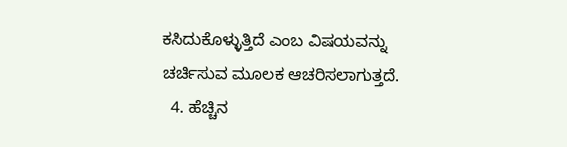ಕಸಿದುಕೊಳ್ಳುತ್ತಿದೆ ಎಂಬ ವಿಷಯವನ್ನು ಚರ್ಚಿಸುವ ಮೂಲಕ ಆಚರಿಸಲಾಗುತ್ತದೆ.
  4. ಹೆಚ್ಚಿನ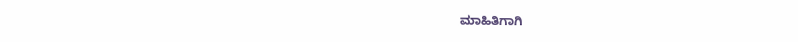ಮಾಹಿತಿಗಾಗಿ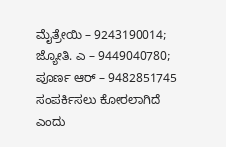ಮೈತ್ರೇಯಿ – 9243190014; ಜ್ಯೋತಿ. ಎ – 9449040780; ಪೂರ್ಣ ಆರ್ – 9482851745 ಸಂಪರ್ಕಿಸಲು ಕೋರಲಾಗಿದೆ ಎಂದು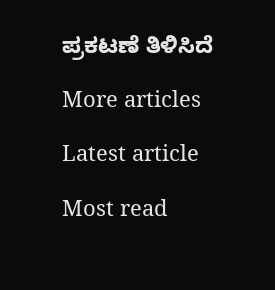ಪ್ರಕಟಣೆ ತಿಳಿಸಿದೆ

More articles

Latest article

Most read